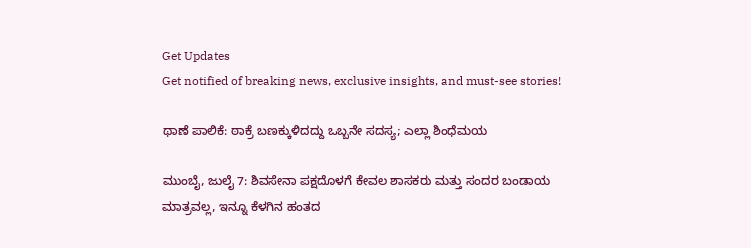Get Updates
Get notified of breaking news, exclusive insights, and must-see stories!

ಥಾಣೆ ಪಾಲಿಕೆ: ಠಾಕ್ರೆ ಬಣಕ್ಕುಳಿದದ್ದು ಒಬ್ಬನೇ ಸದಸ್ಯ; ಎಲ್ಲಾ ಶಿಂಧೆಮಯ

ಮುಂಬೈ, ಜುಲೈ 7: ಶಿವಸೇನಾ ಪಕ್ಷದೊಳಗೆ ಕೇವಲ ಶಾಸಕರು ಮತ್ತು ಸಂದರ ಬಂಡಾಯ ಮಾತ್ರವಲ್ಲ, ಇನ್ನೂ ಕೆಳಗಿನ ಹಂತದ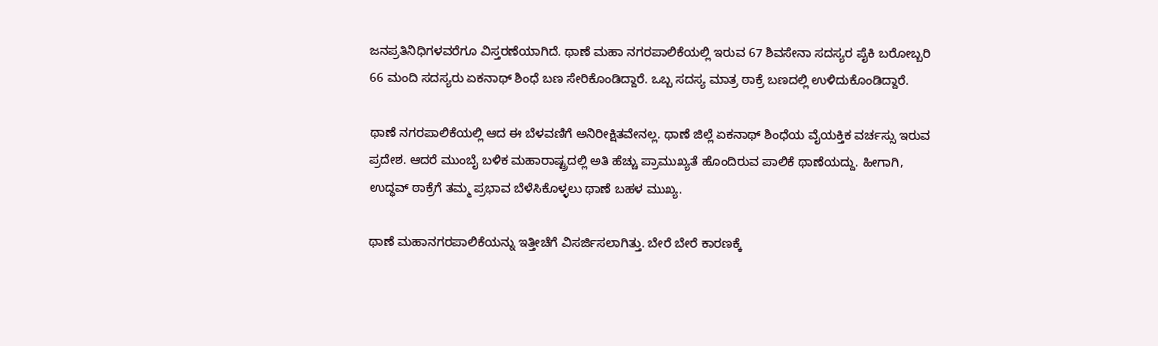ಜನಪ್ರತಿನಿಧಿಗಳವರೆಗೂ ವಿಸ್ತರಣೆಯಾಗಿದೆ. ಥಾಣೆ ಮಹಾ ನಗರಪಾಲಿಕೆಯಲ್ಲಿ ಇರುವ 67 ಶಿವಸೇನಾ ಸದಸ್ಯರ ಪೈಕಿ ಬರೋಬ್ಬರಿ 66 ಮಂದಿ ಸದಸ್ಯರು ಏಕನಾಥ್ ಶಿಂಧೆ ಬಣ ಸೇರಿಕೊಂಡಿದ್ದಾರೆ. ಒಬ್ಬ ಸದಸ್ಯ ಮಾತ್ರ ಠಾಕ್ರೆ ಬಣದಲ್ಲಿ ಉಳಿದುಕೊಂಡಿದ್ದಾರೆ.

ಥಾಣೆ ನಗರಪಾಲಿಕೆಯಲ್ಲಿ ಆದ ಈ ಬೆಳವಣಿಗೆ ಅನಿರೀಕ್ಷಿತವೇನಲ್ಲ. ಥಾಣೆ ಜಿಲ್ಲೆ ಏಕನಾಥ್ ಶಿಂಧೆಯ ವೈಯಕ್ತಿಕ ವರ್ಚಸ್ಸು ಇರುವ ಪ್ರದೇಶ. ಆದರೆ ಮುಂಬೈ ಬಳಿಕ ಮಹಾರಾಷ್ಟ್ರದಲ್ಲಿ ಅತಿ ಹೆಚ್ಚು ಪ್ರಾಮುಖ್ಯತೆ ಹೊಂದಿರುವ ಪಾಲಿಕೆ ಥಾಣೆಯದ್ದು. ಹೀಗಾಗಿ, ಉದ್ಧವ್ ಠಾಕ್ರೆಗೆ ತಮ್ಮ ಪ್ರಭಾವ ಬೆಳೆಸಿಕೊಳ್ಳಲು ಥಾಣೆ ಬಹಳ ಮುಖ್ಯ.

ಥಾಣೆ ಮಹಾನಗರಪಾಲಿಕೆಯನ್ನು ಇತ್ತೀಚೆಗೆ ವಿಸರ್ಜಿಸಲಾಗಿತ್ತು. ಬೇರೆ ಬೇರೆ ಕಾರಣಕ್ಕೆ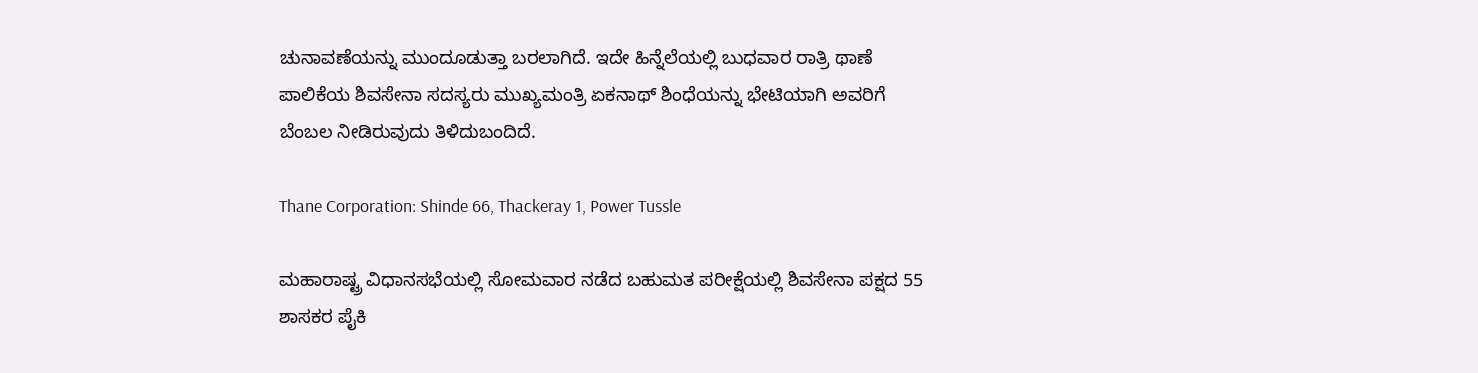ಚುನಾವಣೆಯನ್ನು ಮುಂದೂಡುತ್ತಾ ಬರಲಾಗಿದೆ. ಇದೇ ಹಿನ್ನೆಲೆಯಲ್ಲಿ ಬುಧವಾರ ರಾತ್ರಿ ಥಾಣೆ ಪಾಲಿಕೆಯ ಶಿವಸೇನಾ ಸದಸ್ಯರು ಮುಖ್ಯಮಂತ್ರಿ ಏಕನಾಥ್ ಶಿಂಧೆಯನ್ನು ಭೇಟಿಯಾಗಿ ಅವರಿಗೆ ಬೆಂಬಲ ನೀಡಿರುವುದು ತಿಳಿದುಬಂದಿದೆ.

Thane Corporation: Shinde 66, Thackeray 1, Power Tussle

ಮಹಾರಾಷ್ಟ್ರ ವಿಧಾನಸಭೆಯಲ್ಲಿ ಸೋಮವಾರ ನಡೆದ ಬಹುಮತ ಪರೀಕ್ಷೆಯಲ್ಲಿ ಶಿವಸೇನಾ ಪಕ್ಷದ 55 ಶಾಸಕರ ಪೈಕಿ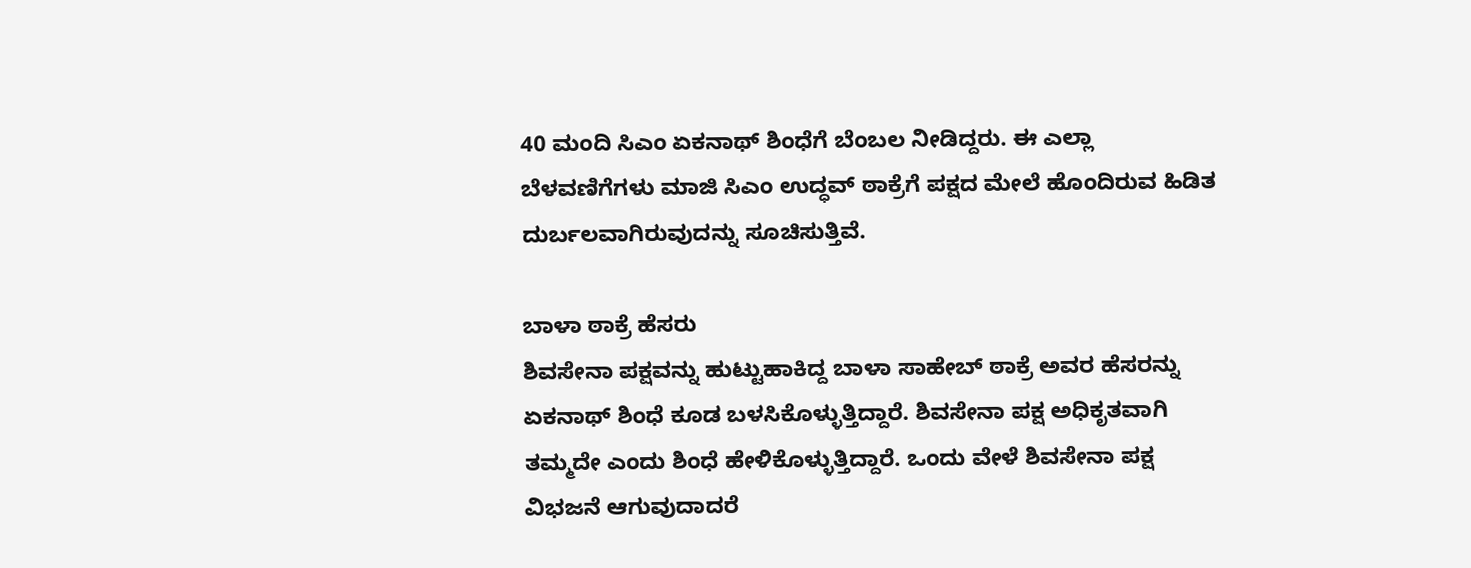40 ಮಂದಿ ಸಿಎಂ ಏಕನಾಥ್ ಶಿಂಧೆಗೆ ಬೆಂಬಲ ನೀಡಿದ್ದರು. ಈ ಎಲ್ಲಾ ಬೆಳವಣಿಗೆಗಳು ಮಾಜಿ ಸಿಎಂ ಉದ್ಧವ್ ಠಾಕ್ರೆಗೆ ಪಕ್ಷದ ಮೇಲೆ ಹೊಂದಿರುವ ಹಿಡಿತ ದುರ್ಬಲವಾಗಿರುವುದನ್ನು ಸೂಚಿಸುತ್ತಿವೆ.

ಬಾಳಾ ಠಾಕ್ರೆ ಹೆಸರು
ಶಿವಸೇನಾ ಪಕ್ಷವನ್ನು ಹುಟ್ಟುಹಾಕಿದ್ದ ಬಾಳಾ ಸಾಹೇಬ್ ಠಾಕ್ರೆ ಅವರ ಹೆಸರನ್ನು ಏಕನಾಥ್ ಶಿಂಧೆ ಕೂಡ ಬಳಸಿಕೊಳ್ಳುತ್ತಿದ್ದಾರೆ. ಶಿವಸೇನಾ ಪಕ್ಷ ಅಧಿಕೃತವಾಗಿ ತಮ್ಮದೇ ಎಂದು ಶಿಂಧೆ ಹೇಳಿಕೊಳ್ಳುತ್ತಿದ್ದಾರೆ. ಒಂದು ವೇಳೆ ಶಿವಸೇನಾ ಪಕ್ಷ ವಿಭಜನೆ ಆಗುವುದಾದರೆ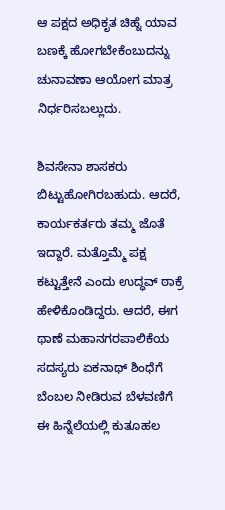ಆ ಪಕ್ಷದ ಅಧಿಕೃತ ಚಿಹ್ನೆ ಯಾವ ಬಣಕ್ಕೆ ಹೋಗಬೇಕೆಂಬುದನ್ನು ಚುನಾವಣಾ ಆಯೋಗ ಮಾತ್ರ ನಿರ್ಧರಿಸಬಲ್ಲುದು.

ಶಿವಸೇನಾ ಶಾಸಕರು ಬಿಟ್ಟುಹೋಗಿರಬಹುದು. ಆದರೆ, ಕಾರ್ಯಕರ್ತರು ತಮ್ಮ ಜೊತೆ ಇದ್ದಾರೆ. ಮತ್ತೊಮ್ಮೆ ಪಕ್ಷ ಕಟ್ಟುತ್ತೇನೆ ಎಂದು ಉದ್ಧವ್ ಠಾಕ್ರೆ ಹೇಳಿಕೊಂಡಿದ್ದರು. ಆದರೆ, ಈಗ ಥಾಣೆ ಮಹಾನಗರಪಾಲಿಕೆಯ ಸದಸ್ಯರು ಏಕನಾಥ್ ಶಿಂಧೆಗೆ ಬೆಂಬಲ ನೀಡಿರುವ ಬೆಳವಣಿಗೆ ಈ ಹಿನ್ನೆಲೆಯಲ್ಲಿ ಕುತೂಹಲ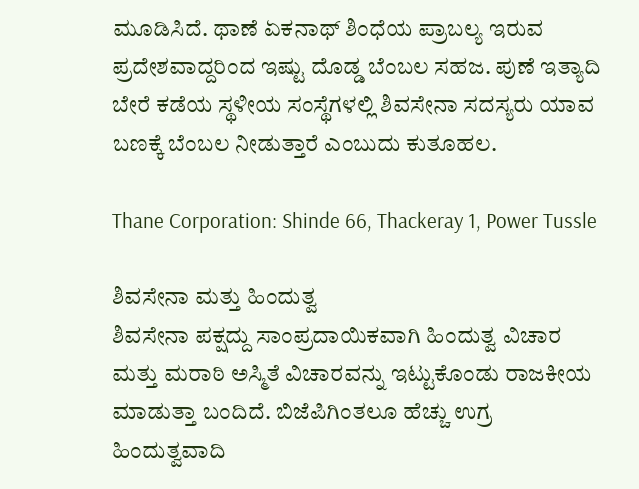ಮೂಡಿಸಿದೆ. ಥಾಣೆ ಏಕನಾಥ್ ಶಿಂಧೆಯ ಪ್ರಾಬಲ್ಯ ಇರುವ ಪ್ರದೇಶವಾದ್ದರಿಂದ ಇಷ್ಟು ದೊಡ್ಡ ಬೆಂಬಲ ಸಹಜ. ಪುಣೆ ಇತ್ಯಾದಿ ಬೇರೆ ಕಡೆಯ ಸ್ಥಳೀಯ ಸಂಸ್ಥೆಗಳಲ್ಲಿ ಶಿವಸೇನಾ ಸದಸ್ಯರು ಯಾವ ಬಣಕ್ಕೆ ಬೆಂಬಲ ನೀಡುತ್ತಾರೆ ಎಂಬುದು ಕುತೂಹಲ.

Thane Corporation: Shinde 66, Thackeray 1, Power Tussle

ಶಿವಸೇನಾ ಮತ್ತು ಹಿಂದುತ್ವ
ಶಿವಸೇನಾ ಪಕ್ಷದ್ದು ಸಾಂಪ್ರದಾಯಿಕವಾಗಿ ಹಿಂದುತ್ವ ವಿಚಾರ ಮತ್ತು ಮರಾಠಿ ಅಸ್ಮಿತೆ ವಿಚಾರವನ್ನು ಇಟ್ಟುಕೊಂಡು ರಾಜಕೀಯ ಮಾಡುತ್ತಾ ಬಂದಿದೆ. ಬಿಜೆಪಿಗಿಂತಲೂ ಹೆಚ್ಚು ಉಗ್ರ ಹಿಂದುತ್ವವಾದಿ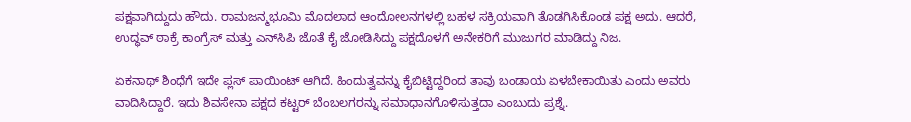ಪಕ್ಷವಾಗಿದ್ದುದು ಹೌದು. ರಾಮಜನ್ಮಭೂಮಿ ಮೊದಲಾದ ಆಂದೋಲನಗಳಲ್ಲಿ ಬಹಳ ಸಕ್ರಿಯವಾಗಿ ತೊಡಗಿಸಿಕೊಂಡ ಪಕ್ಷ ಅದು. ಆದರೆ, ಉದ್ಧವ್ ಠಾಕ್ರೆ ಕಾಂಗ್ರೆಸ್ ಮತ್ತು ಎನ್‌ಸಿಪಿ ಜೊತೆ ಕೈ ಜೋಡಿಸಿದ್ದು ಪಕ್ಷದೊಳಗೆ ಅನೇಕರಿಗೆ ಮುಜುಗರ ಮಾಡಿದ್ದು ನಿಜ.

ಏಕನಾಥ್ ಶಿಂಧೆಗೆ ಇದೇ ಪ್ಲಸ್ ಪಾಯಿಂಟ್ ಆಗಿದೆ. ಹಿಂದುತ್ವವನ್ನು ಕೈಬಿಟ್ಟಿದ್ದರಿಂದ ತಾವು ಬಂಡಾಯ ಏಳಬೇಕಾಯಿತು ಎಂದು ಅವರು ವಾದಿಸಿದ್ದಾರೆ. ಇದು ಶಿವಸೇನಾ ಪಕ್ಷದ ಕಟ್ಟರ್ ಬೆಂಬಲಗರನ್ನು ಸಮಾಧಾನಗೊಳಿಸುತ್ತದಾ ಎಂಬುದು ಪ್ರಶ್ನೆ.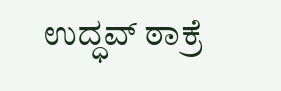ಉದ್ಧವ್ ಠಾಕ್ರೆ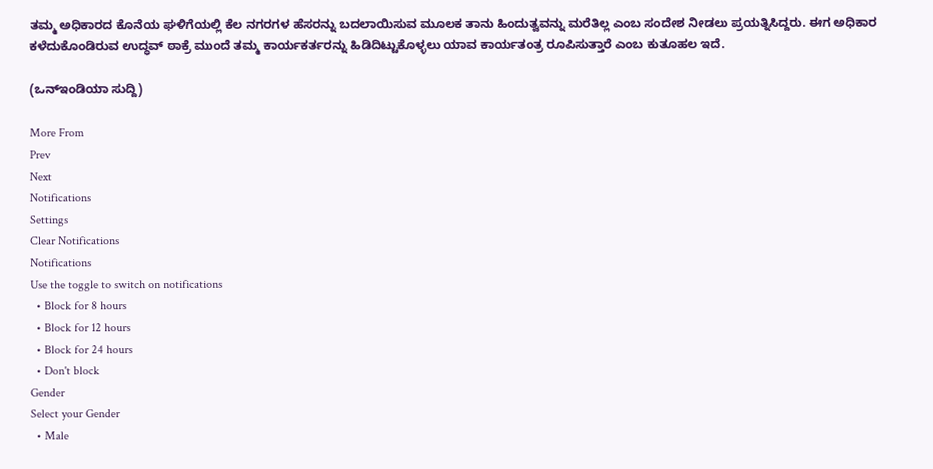ತಮ್ಮ ಅಧಿಕಾರದ ಕೊನೆಯ ಘಳಿಗೆಯಲ್ಲಿ ಕೆಲ ನಗರಗಳ ಹೆಸರನ್ನು ಬದಲಾಯಿಸುವ ಮೂಲಕ ತಾನು ಹಿಂದುತ್ವವನ್ನು ಮರೆತಿಲ್ಲ ಎಂಬ ಸಂದೇಶ ನೀಡಲು ಪ್ರಯತ್ನಿಸಿದ್ದರು. ಈಗ ಅಧಿಕಾರ ಕಳೆದುಕೊಂಡಿರುವ ಉದ್ಧವ್ ಠಾಕ್ರೆ ಮುಂದೆ ತಮ್ಮ ಕಾರ್ಯಕರ್ತರನ್ನು ಹಿಡಿದಿಟ್ಟುಕೊಳ್ಳಲು ಯಾವ ಕಾರ್ಯತಂತ್ರ ರೂಪಿಸುತ್ತಾರೆ ಎಂಬ ಕುತೂಹಲ ಇದೆ.

(ಒನ್ಇಂಡಿಯಾ ಸುದ್ದಿ)

More From
Prev
Next
Notifications
Settings
Clear Notifications
Notifications
Use the toggle to switch on notifications
  • Block for 8 hours
  • Block for 12 hours
  • Block for 24 hours
  • Don't block
Gender
Select your Gender
  • Male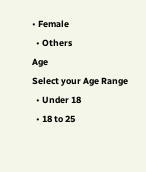• Female
  • Others
Age
Select your Age Range
  • Under 18
  • 18 to 25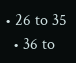• 26 to 35
  • 36 to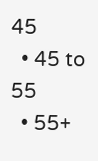45
  • 45 to 55
  • 55+